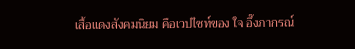เสื้อแดงสังคมนิยม คือเวปไซท์ของ ใจ อึ๊งภากรณ์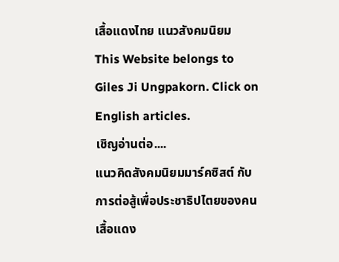เสื้อแดงไทย แนวสังคมนิยม This Website belongs to Giles Ji Ungpakorn. Click on English articles.
เชิญอ่านต่อ....
แนวคิดสังคมนิยมมาร์คซิสต์ กับการต่อสู้เพื่อประชาธิปไตยของคนเสื้อแดง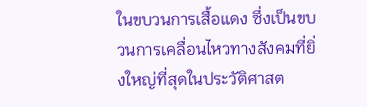ในขบวนการเสื้อแดง ซึ่งเป็นขบวนการเคลื่อนไหวทางสังคมที่ยิ่งใหญ่ที่สุดในประวัติศาสต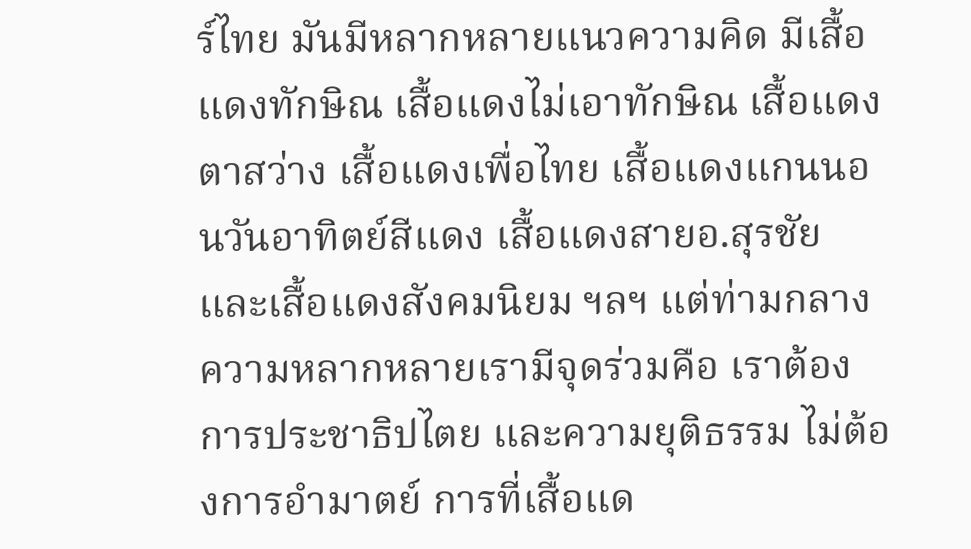ร์ไทย มันมีหลากหลายแนวความคิด มีเสื้อแดงทักษิณ เสื้อแดงไม่เอาทักษิณ เสื้อแดงตาสว่าง เสื้อแดงเพื่อไทย เสื้อแดงแกนนอนวันอาทิตย์สีแดง เสื้อแดงสายอ.สุรชัย และเสื้อแดงสังคมนิยม ฯลฯ แต่ท่ามกลางความหลากหลายเรามีจุดร่วมคือ เราต้องการประชาธิปไตย และความยุติธรรม ไม่ต้องการอำมาตย์ การที่เสื้อแด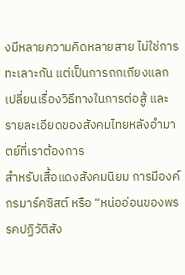งมีหลายความคิดหลายสาย ไม่ใช่การทะเลาะกัน แต่เป็นการถกเถียงแลกเปลี่ยนเรื่องวิธีทางในการต่อสู้ และรายละเอียดของสังคมไทยหลังอำมาตย์ที่เราต้องการ
สำหรับเสื้อแดงสังคมนิยม การมีองค์กรมาร์คซิสต์ หรือ “หน่ออ่อนของพรรคปฏิวัติสัง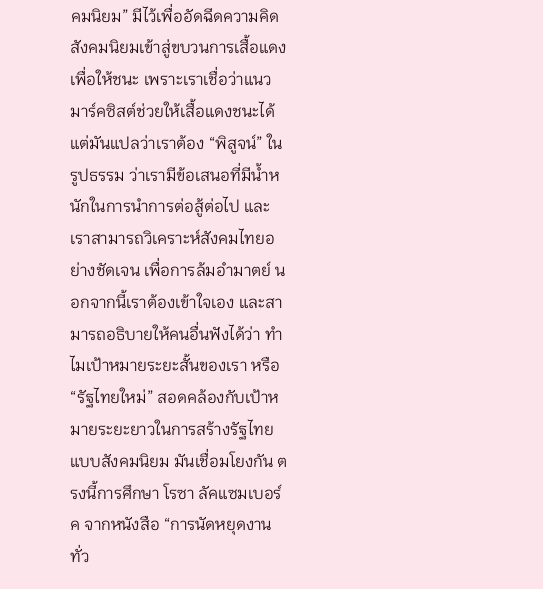คมนิยม” มีไว้เพื่ออัดฉีดความคิดสังคมนิยมเข้าสู่ขบวนการเสื้อแดง เพื่อให้ชนะ เพราะเราเชื่อว่าแนวมาร์คซิสต์ช่วยให้เสื้อแดงชนะได้ แต่มันแปลว่าเราต้อง “พิสูจน์” ในรูปธรรม ว่าเรามีข้อเสนอที่มีน้ำหนักในการนำการต่อสู้ต่อไป และเราสามารถวิเคราะห์สังคมไทยอย่างชัดเจน เพื่อการล้มอำมาตย์ นอกจากนี้เราต้องเข้าใจเอง และสามารถอธิบายให้คนอื่นฟังได้ว่า ทำไมเป้าหมายระยะสั้นของเรา หรือ “รัฐไทยใหม่” สอดคล้องกับเป้าหมายระยะยาวในการสร้างรัฐไทยแบบสังคมนิยม มันเชื่อมโยงกัน ตรงนี้การศึกษา โรซา ลัคแซมเบอร์ค จากหนังสือ “การนัดหยุดงานทั่ว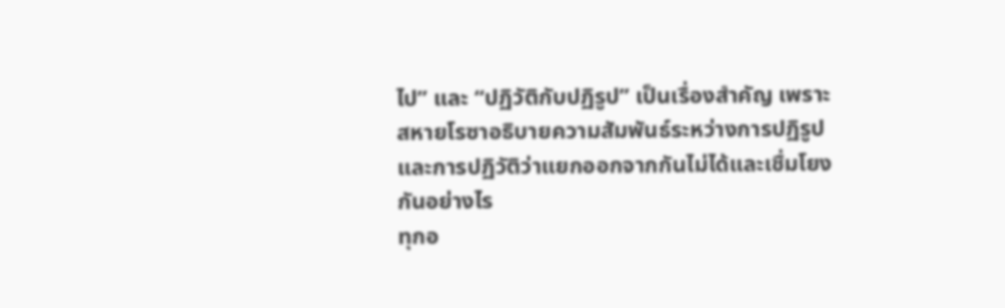ไป” และ “ปฏิวัติกับปฏิรูป” เป็นเรื่องสำคัญ เพราะสหายโรซาอธิบายความสัมพันธ์ระหว่างการปฏิรูปและการปฏิวัติว่าแยกออกจากกันไม่ได้และเชื่มโยงกันอย่างไร
ทุกอ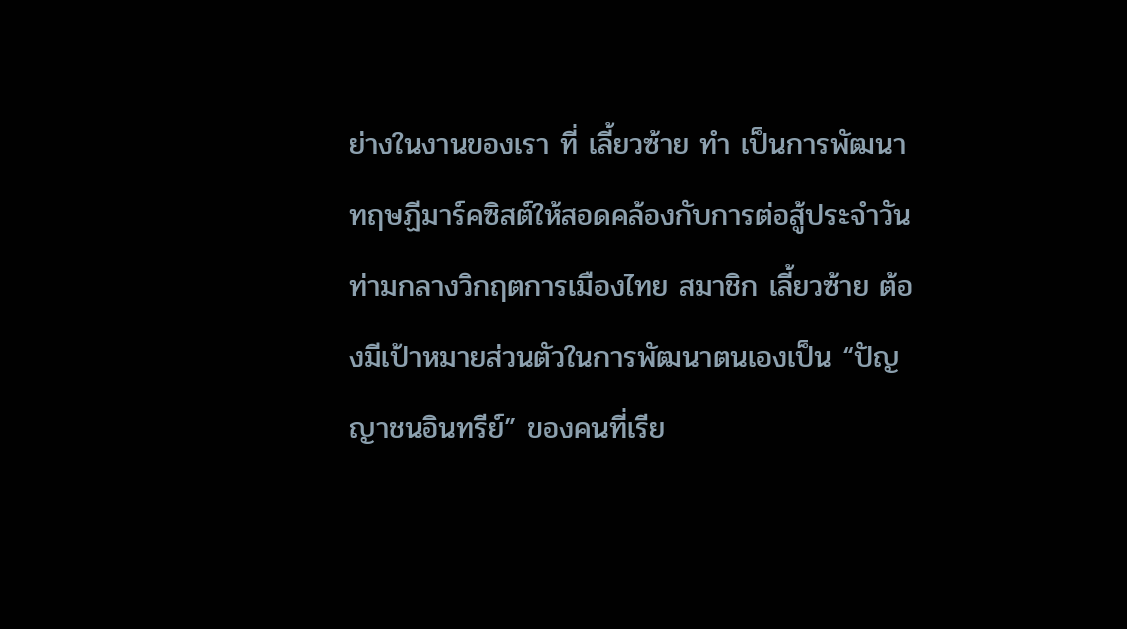ย่างในงานของเรา ที่ เลี้ยวซ้าย ทำ เป็นการพัฒนาทฤษฏีมาร์คซิสต์ให้สอดคล้องกับการต่อสู้ประจำวันท่ามกลางวิกฤตการเมืองไทย สมาชิก เลี้ยวซ้าย ต้องมีเป้าหมายส่วนตัวในการพัฒนาตนเองเป็น “ปัญญาชนอินทรีย์” ของคนที่เรีย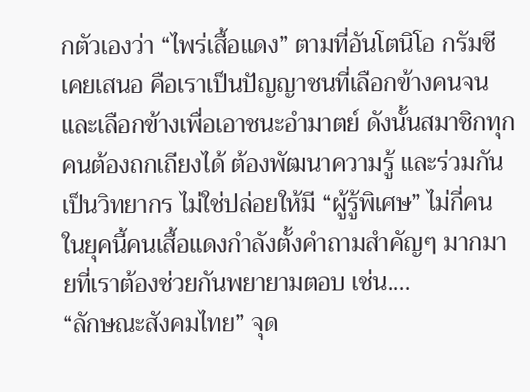กตัวเองว่า “ไพร่เสื้อแดง” ตามที่อันโตนิโอ กรัมชี เคยเสนอ คือเราเป็นปัญญาชนที่เลือกข้างคนจน และเลือกข้างเพื่อเอาชนะอำมาตย์ ดังนั้นสมาชิกทุกคนต้องถกเถียงได้ ต้องพัฒนาความรู้ และร่วมกันเป็นวิทยากร ไม่ใช่ปล่อยให้มี “ผู้รู้พิเศษ” ไม่กี่คน
ในยุคนี้คนเสื้อแดงกำลังตั้งคำถามสำคัญๆ มากมายที่เราต้องช่วยกันพยายามตอบ เช่น....
“ลักษณะสังคมไทย” จุด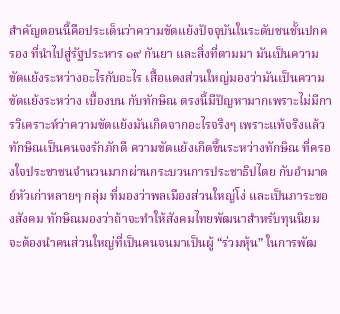สำคัญตอนนี้คือประเด็นว่าความขัดแย้งปัจจุบันในระดับชนชั้นปกครอง ที่นำไปสู่รัฐประหาร ๑๙ กันยา และสิ่งที่ตามมา มันเป็นความขัดแย้งระหว่างอะไรกับอะไร เสื้อแดงส่วนใหญ่มองว่ามันเป็นความขัดแย้งระหว่าง เบื้องบน กับทักษิณ ตรงนี้มีปัญหามากเพราะไม่มีการวิเคราะห์ว่าความขัดแย้งมันเกิดจากอะไรจริงๆ เพราะแท้จริงแล้ว ทักษิณเป็นคนจงรักภักดี ความขัดแย้งเกิดขึ้นระหว่างทักษิณ ที่ครองใจประชาชนจำนวนมากผ่านกระบวนการประชาธิปไตย กับอำมาตย์หัวเก่าหลายๆ กลุ่ม ที่มองว่าพลเมืองส่วนใหญ่โง่ และเป็นภาระของสังคม ทักษิณมองว่าถ้าจะทำให้สังคมไทยพัฒนาสำหรับทุนนิยม จะต้องนำคนส่วนใหญ่ที่เป็นคนจนมาเป็นผู้ “ร่วมหุ้น” ในการพัฒ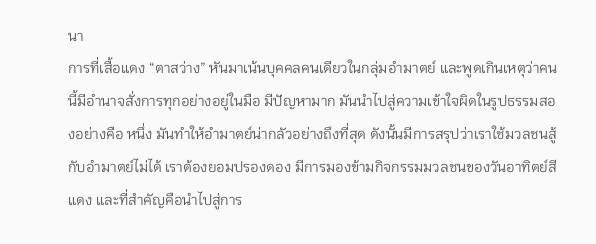นา
การที่เสื้อแดง “ตาสว่าง” หันมาเน้นบุคคลคนเดียวในกลุ่มอำมาตย์ และพูดเกินเหตุว่าคนนี้มีอำนาจสั่งการทุกอย่างอยู่ในมือ มีปัญหามาก มันนำไปสู่ความเข้าใจผิดในรูปธรรมสองอย่างคือ หนึ่ง มันทำให้อำมาตย์น่ากลัวอย่างถึงที่สุด ดังนั้นมีการสรุปว่าเราใช้มวลชนสู้กับอำมาตย์ไม่ได้ เราต้องยอมปรองดอง มีการมองข้ามกิจกรรมมวลชนของวันอาทิตย์สีแดง และที่สำคัญคือนำไปสู่การ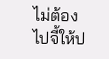ไม่ต้องไปจี้ให้ป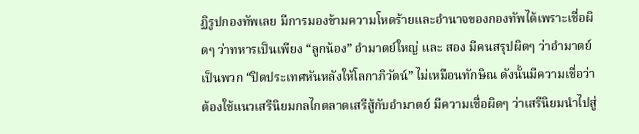ฏิรูปกองทัพเลย มีการมองข้ามความโหดร้ายและอำนาจของกองทัพได้เพราะเชื่อผิดๆ ว่าทหารเป็นเพียง “ลูกน้อง” อำมาตย์ใหญ่ และ สอง มีคนสรุปผิดๆ ว่าอำมาตย์เป็นพวก “ปิดประเทศหันหลังให้โลกาภิวัตน์” ไม่เหมือนทักษิณ ดังนั้นมีความเชื่อว่าต้องใช้แนวเสรีนิยมกลไกตลาดเสรีสู้กับอำมาตย์ มีความเชื่อผิดๆ ว่าเสรีนิยมนำไปสู่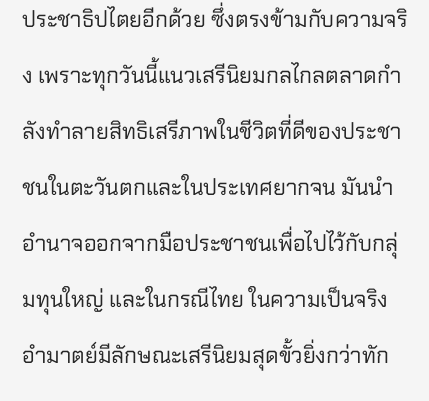ประชาธิปไตยอีกด้วย ซึ่งตรงข้ามกับความจริง เพราะทุกวันนี้แนวเสรีนิยมกลไกลตลาดกำลังทำลายสิทธิเสรีภาพในชีวิตที่ดีของประชาชนในตะวันตกและในประเทศยากจน มันนำอำนาจออกจากมือประชาชนเพื่อไปไว้กับกลุ่มทุนใหญ่ และในกรณีไทย ในความเป็นจริง อำมาตย์มีลักษณะเสรีนิยมสุดขั้วยิ่งกว่าทัก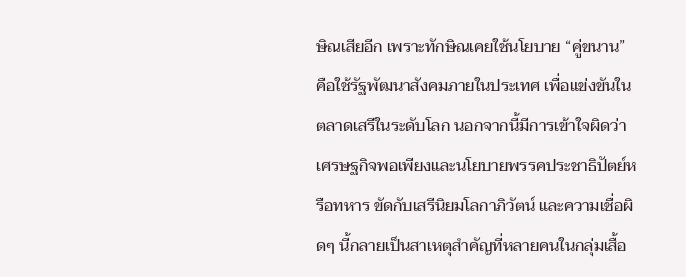ษิณเสียอีก เพราะทักษิณเคยใช้นโยบาย “คู่ขนาน” คือใช้รัฐพัฒนาสังคมภายในประเทศ เพื่อแข่งขันในตลาดเสรีในระดับโลก นอกจากนี้มีการเข้าใจผิดว่าเศรษฐกิจพอเพียงและนโยบายพรรคประชาธิปัตย์หรือทหาร ขัดกับเสรีนิยมโลกาภิวัตน์ และความเชื่อผิดๆ นี้กลายเป็นสาเหตุสำคัญที่หลายคนในกลุ่มเสื้อ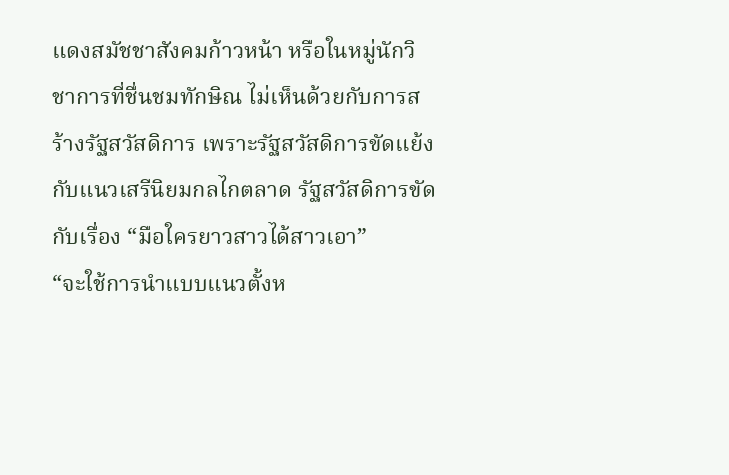แดงสมัชชาสังคมก้าวหน้า หรือในหมู่นักวิชาการที่ชื่นชมทักษิณ ไม่เห็นด้วยกับการสร้างรัฐสวัสดิการ เพราะรัฐสวัสดิการขัดแย้งกับแนวเสรีนิยมกลไกตลาด รัฐสวัสดิการขัดกับเรื่อง “มือใครยาวสาวได้สาวเอา”
“จะใช้การนำแบบแนวตั้งห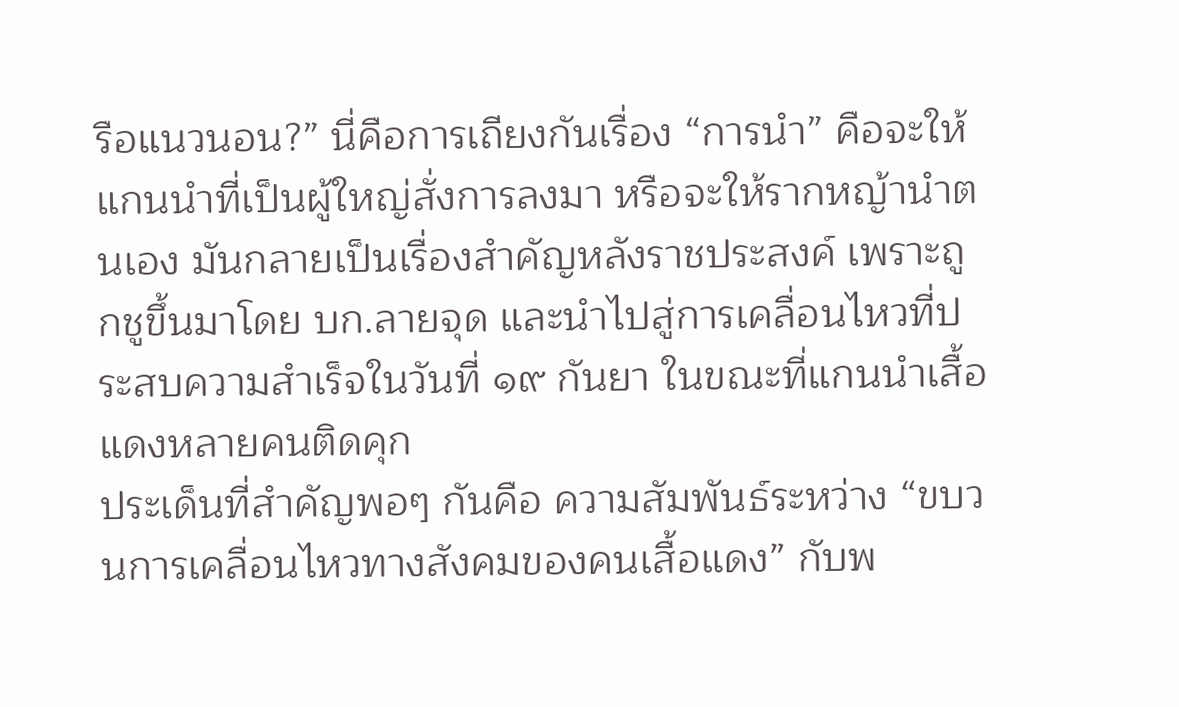รือแนวนอน?” นี่คือการเถียงกันเรื่อง “การนำ” คือจะให้แกนนำที่เป็นผู้ใหญ่สั่งการลงมา หรือจะให้รากหญ้านำตนเอง มันกลายเป็นเรื่องสำคัญหลังราชประสงค์ เพราะถูกชูขึ้นมาโดย บก.ลายจุด และนำไปสู่การเคลื่อนไหวที่ประสบความสำเร็จในวันที่ ๑๙ กันยา ในขณะที่แกนนำเสื้อแดงหลายคนติดคุก
ประเด็นที่สำคัญพอๆ กันคือ ความสัมพันธ์ระหว่าง “ขบวนการเคลื่อนไหวทางสังคมของคนเสื้อแดง” กับพ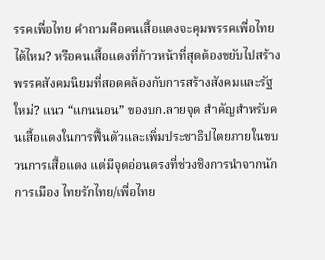รรคเพื่อไทย คำถามคือคนเสื้อแดงจะคุมพรรคเพื่อไทยได้ไหม? หรือคนเสื้อแดงที่ก้าวหน้าที่สุดต้องขยับไปสร้างพรรคสังคมนิยมที่สอดคล้องกับการสร้างสังคมและรัฐใหม่? แนว “แกนนอน” ของบก.ลายจุด สำคัญสำหรับคนเสื้อแดงในการฟื้นตัวและเพิ่มประชาธิปไตยภายในขบวนการเสื้อแดง แต่มีจุดอ่อนตรงที่ช่วงชิงการนำจากนักการเมือง ไทยรักไทย/เพื่อไทย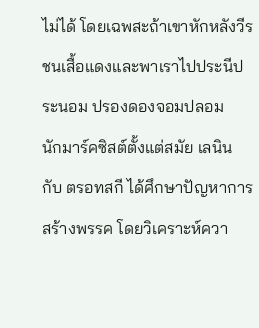ไม่ได้ โดยเฉพสะถ้าเขาหักหลังวีรชนเสื้อแดงและพาเราไปประนีประนอม ปรองดองจอมปลอม
นักมาร์คซิสต์ตั้งแต่สมัย เลนิน กับ ตรอทสกี ได้ศึกษาปัญหาการสร้างพรรค โดยวิเคราะห์ควา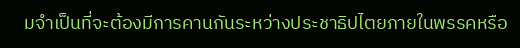มจำเป็นที่จะต้องมีการคานกันระหว่างประชาธิปไตยภายในพรรคหรือ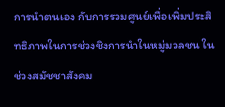การนำตนเอง กับการรวมศูนย์เพื่อเพิ่มประสิทธิภาพในการช่วงชิงการนำในหมู่มวลชน ในช่วงสมัชชาสังคม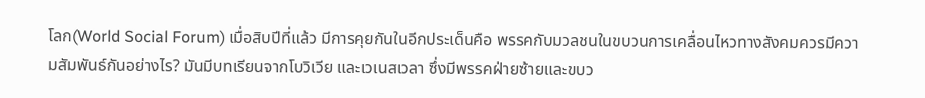โลก(World Social Forum) เมื่อสิบปีที่แล้ว มีการคุยกันในอีกประเด็นคือ พรรคกับมวลชนในขบวนการเคลื่อนไหวทางสังคมควรมีความสัมพันธ์กันอย่างไร? มันมีบทเรียนจากโบวิเวีย และเวเนสเวลา ซึ่งมีพรรคฝ่ายซ้ายและขบว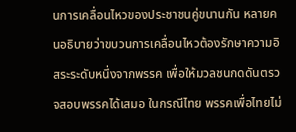นการเคลื่อนไหวของประชาชนคู่ขนานกัน หลายคนอธิบายว่าขบวนการเคลื่อนไหวต้องรักษาความอิสระระดับหนึ่งจากพรรค เพื่อให้มวลชนกดดันตรวจสอบพรรคได้เสมอ ในกรณีไทย พรรคเพื่อไทยไม่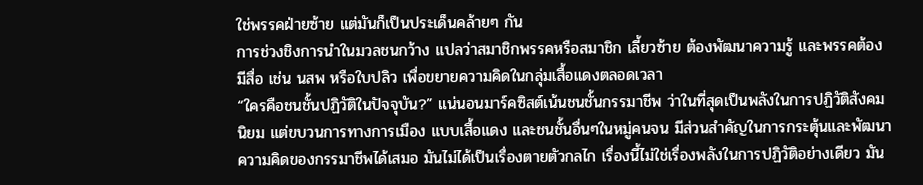ใช่พรรคฝ่ายซ้าย แต่มันก็เป็นประเด็นคล้ายๆ กัน
การช่วงชิงการนำในมวลชนกว้าง แปลว่าสมาชิกพรรคหรือสมาชิก เลี้ยวซ้าย ต้องพัฒนาความรู้ และพรรคต้องมีสื่อ เช่น นสพ หรือใบปลิว เพื่อขยายความคิดในกลุ่มเสื้อแดงตลอดเวลา
“ใครคือชนชั้นปฏิวัติในปัจจุบัน?” แน่นอนมาร์คซิสต์เน้นชนชั้นกรรมาชีพ ว่าในที่สุดเป็นพลังในการปฏิวัติสังคมนิยม แต่ขบวนการทางการเมือง แบบเสื้อแดง และชนชั้นอื่นๆในหมู่คนจน มีส่วนสำคัญในการกระตุ้นและพัฒนาความคิดของกรรมาชีพได้เสมอ มันไม่ได้เป็นเรื่องตายตัวกลไก เรื่องนี้ไม่ใช่เรื่องพลังในการปฏิวัติอย่างเดียว มัน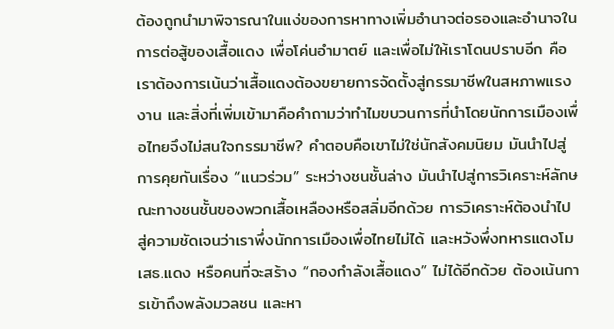ต้องถูกนำมาพิจารณาในแง่ของการหาทางเพิ่มอำนาจต่อรองและอำนาจในการต่อสู้ของเสื้อแดง เพื่อโค่นอำมาตย์ และเพื่อไม่ให้เราโดนปราบอีก คือเราต้องการเน้นว่าเสื้อแดงต้องขยายการจัดตั้งสู่กรรมาชีพในสหภาพแรงงาน และสิ่งที่เพิ่มเข้ามาคือคำถามว่าทำไมขบวนการที่นำโดยนักการเมืองเพื่อไทยจึงไม่สนใจกรรมาชีพ? คำตอบคือเขาไม่ใช่นักสังคมนิยม มันนำไปสู่การคุยกันเรื่อง “แนวร่วม” ระหว่างชนชั้นล่าง มันนำไปสู่การวิเคราะห์ลักษณะทางชนชั้นของพวกเสื้อเหลืองหรือสลิ่มอีกด้วย การวิเคราะห์ต้องนำไปสู่ความชัดเจนว่าเราพึ่งนักการเมืองเพื่อไทยไม่ได้ และหวังพึ่งทหารแตงโม เสธ.แดง หรือคนที่จะสร้าง “กองกำลังเสื้อแดง” ไม่ได้อีกด้วย ต้องเน้นการเข้าถึงพลังมวลชน และหา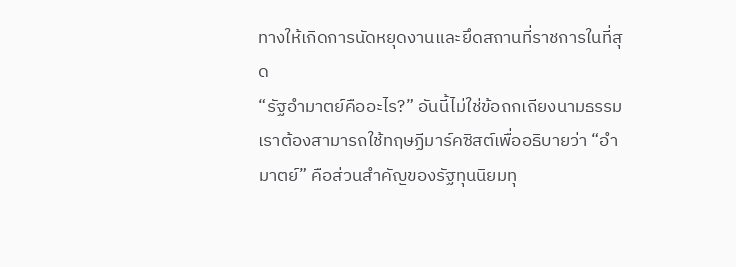ทางให้เกิดการนัดหยุดงานและยึดสถานที่ราชการในที่สุด
“รัฐอำมาตย์คืออะไร?” อันนี้ไม่ใช่ข้อถกเถียงนามธรรม เราต้องสามารถใช้ทฤษฏีมาร์คซิสต์เพื่ออธิบายว่า “อำมาตย์” คือส่วนสำคัญของรัฐทุนนิยมทุ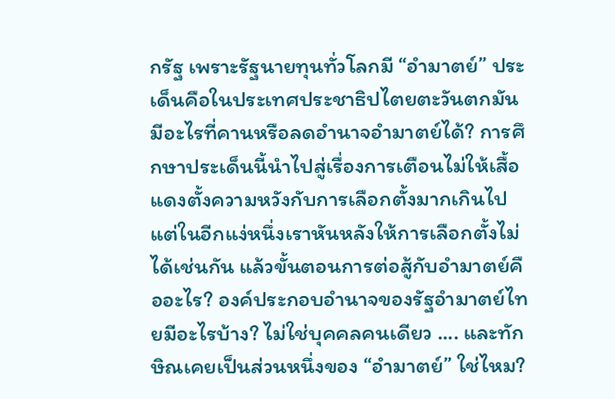กรัฐ เพราะรัฐนายทุนทั่วโลกมี “อำมาตย์” ประเด็นคือในประเทศประชาธิปไตยตะวันตกมันมีอะไรที่คานหรือลดอำนาจอำมาตย์ได้? การศึกษาประเด็นนี้นำไปสู่เรื่องการเตือนไม่ให้เสื้อแดงตั้งความหวังกับการเลือกตั้งมากเกินไป แต่ในอีกแง่หนึ่งเราหันหลังให้การเลือกตั้งไม่ได้เช่นกัน แล้วขั้นตอนการต่อสู้กับอำมาตย์คืออะไร? องค์ประกอบอำนาจของรัฐอำมาตย์ไทยมีอะไรบ้าง? ไม่ใช่บุคคลคนเดียว .... และทักษิณเคยเป็นส่วนหนึ่งของ “อำมาตย์” ใช่ไหม?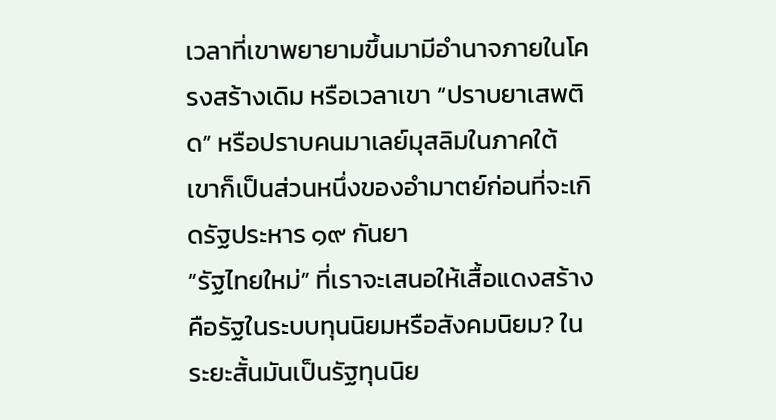เวลาที่เขาพยายามขึ้นมามีอำนาจภายในโครงสร้างเดิม หรือเวลาเขา “ปราบยาเสพติด” หรือปราบคนมาเลย์มุสลิมในภาคใต้ เขาก็เป็นส่วนหนึ่งของอำมาตย์ก่อนที่จะเกิดรัฐประหาร ๑๙ กันยา
“รัฐไทยใหม่” ที่เราจะเสนอให้เสื้อแดงสร้างคือรัฐในระบบทุนนิยมหรือสังคมนิยม? ในระยะสั้นมันเป็นรัฐทุนนิย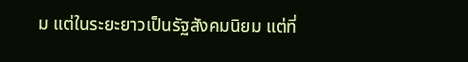ม แต่ในระยะยาวเป็นรัฐสังคมนิยม แต่ที่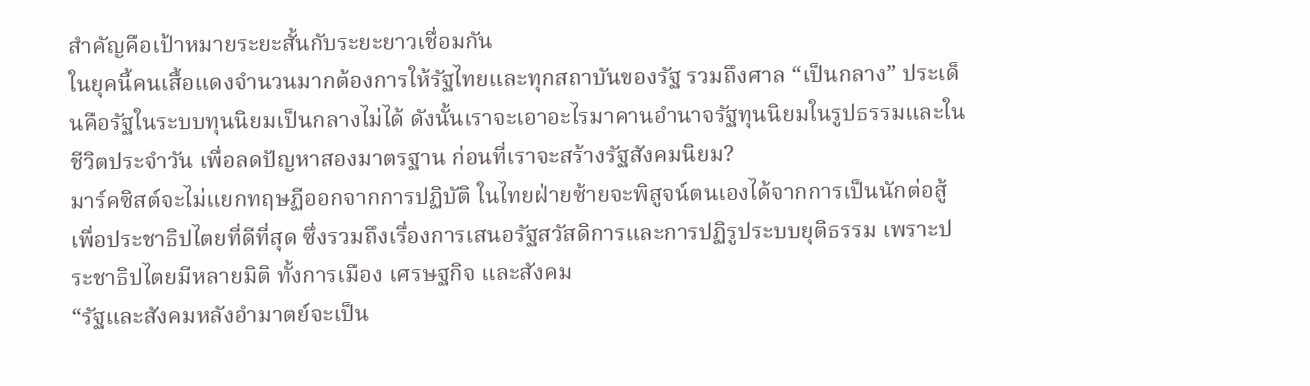สำคัญคือเป้าหมายระยะสั้นกับระยะยาวเชื่อมกัน
ในยุคนี้คนเสื้อแดงจำนวนมากต้องการให้รัฐไทยและทุกสถาบันของรัฐ รวมถึงศาล “เป็นกลาง” ประเด็นคือรัฐในระบบทุนนิยมเป็นกลางไม่ได้ ดังนั้นเราจะเอาอะไรมาคานอำนาจรัฐทุนนิยมในรูปธรรมและในชีวิตประจำวัน เพื่อลดปัญหาสองมาตรฐาน ก่อนที่เราจะสร้างรัฐสังคมนิยม?
มาร์คซิสต์จะไม่แยกทฤษฏีออกจากการปฏิบัติ ในไทยฝ่ายซ้ายจะพิสูจน์ตนเองได้จากการเป็นนักต่อสู้เพื่อประชาธิปไตยที่ดีที่สุด ซึ่งรวมถึงเรื่องการเสนอรัฐสวัสดิการและการปฏิรูประบบยุติธรรม เพราะประชาธิปไตยมีหลายมิติ ทั้งการเมือง เศรษฐกิจ และสังคม
“รัฐและสังคมหลังอำมาตย์จะเป็น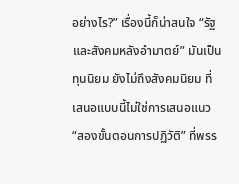อย่างไร?” เรื่องนี้ก็น่าสนใจ “รัฐและสังคมหลังอำมาตย์” มันเป็นทุนนิยม ยังไม่ถึงสังคมนิยม ที่เสนอแบบนี้ไม่ใช่การเสนอแนว “สองขั้นตอนการปฏิวัติ” ที่พรร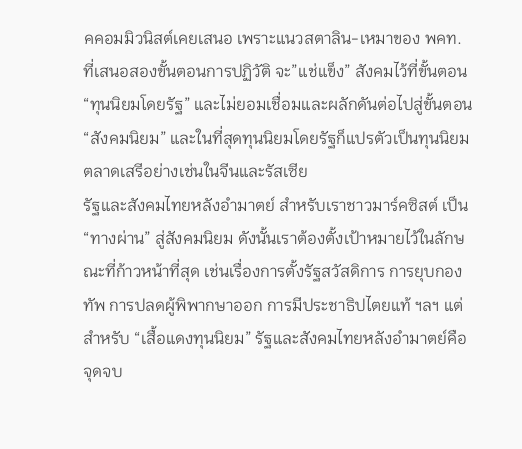คคอมมิวนิสต์เคยเสนอ เพราะแนวสตาลิน-เหมาของ พคท. ที่เสนอสองขั้นตอนการปฏิวัติ จะ”แช่แข็ง” สังคมไว้ที่ขั้นตอน “ทุนนิยมโดยรัฐ” และไม่ยอมเชื่อมและผลักดันต่อไปสู่ขั้นตอน “สังคมนิยม” และในที่สุดทุนนิยมโดยรัฐก็แปรตัวเป็นทุนนิยมตลาดเสรีอย่างเช่นในจีนและรัสเซีย
รัฐและสังคมไทยหลังอำมาตย์ สำหรับเราชาวมาร์คซิสต์ เป็น “ทางผ่าน” สู่สังคมนิยม ดังนั้นเราต้องตั้งเป้าหมายไว้ในลักษณะที่ก้าวหน้าที่สุด เช่นเรื่องการตั้งรัฐสวัสดิการ การยุบกองทัพ การปลดผู้พิพากษาออก การมีประชาธิปไตยแท้ ฯลฯ แต่สำหรับ “เสื้อแดงทุนนิยม” รัฐและสังคมไทยหลังอำมาตย์คือจุดจบ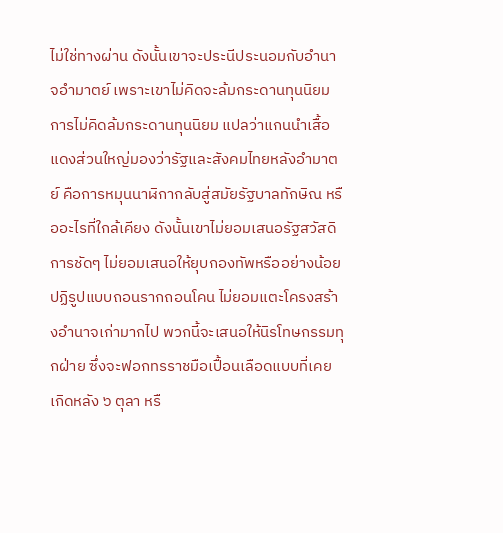ไม่ใช่ทางผ่าน ดังนั้นเขาจะประนีประนอมกับอำนาจอำมาตย์ เพราะเขาไม่คิดจะล้มกระดานทุนนิยม
การไม่คิดล้มกระดานทุนนิยม แปลว่าแกนนำเสื้อแดงส่วนใหญ่มองว่ารัฐและสังคมไทยหลังอำมาตย์ คือการหมุนนาฬิกากลับสู่สมัยรัฐบาลทักษิณ หรืออะไรที่ใกล้เคียง ดังนั้นเขาไม่ยอมเสนอรัฐสวัสดิการชัดๆ ไม่ยอมเสนอให้ยุบกองทัพหรืออย่างน้อยปฏิรูปแบบถอนรากถอนโคน ไม่ยอมแตะโครงสร้างอำนาจเก่ามากไป พวกนี้จะเสนอให้นิรโทษกรรมทุกฝ่าย ซึ่งจะฟอกทรราชมือเปื้อนเลือดแบบที่เคยเกิดหลัง ๖ ตุลา หรื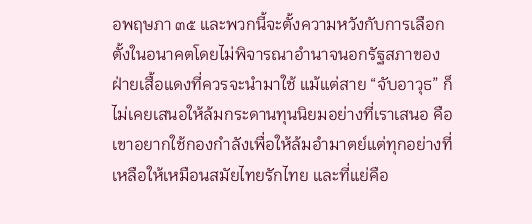อพฤษภา ๓๕ และพวกนี้จะตั้งความหวังกับการเลือกตั้งในอนาคตโดยไม่พิจารณาอำนาจนอกรัฐสภาของฝ่ายเสื้อแดงที่ควรจะนำมาใช้ แม้แต่สาย “จับอาวุธ” ก็ไม่เคยเสนอให้ล้มกระดานทุนนิยมอย่างที่เราเสนอ คือเขาอยากใช้กองกำลังเพื่อให้ล้มอำมาตย์แต่ทุกอย่างที่เหลือให้เหมือนสมัยไทยรักไทย และที่แย่คือ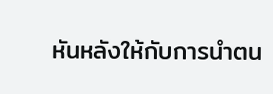หันหลังให้กับการนำตน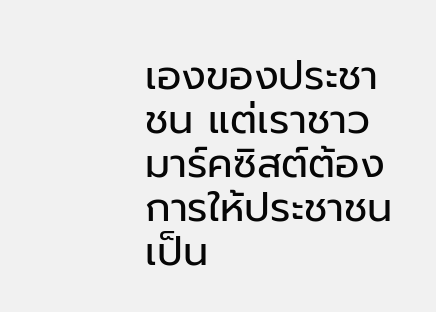เองของประชาชน แต่เราชาวมาร์คซิสต์ต้องการให้ประชาชนเป็น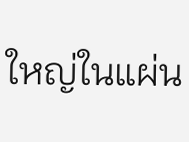ใหญ่ในแผ่น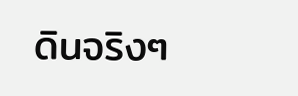ดินจริงๆ